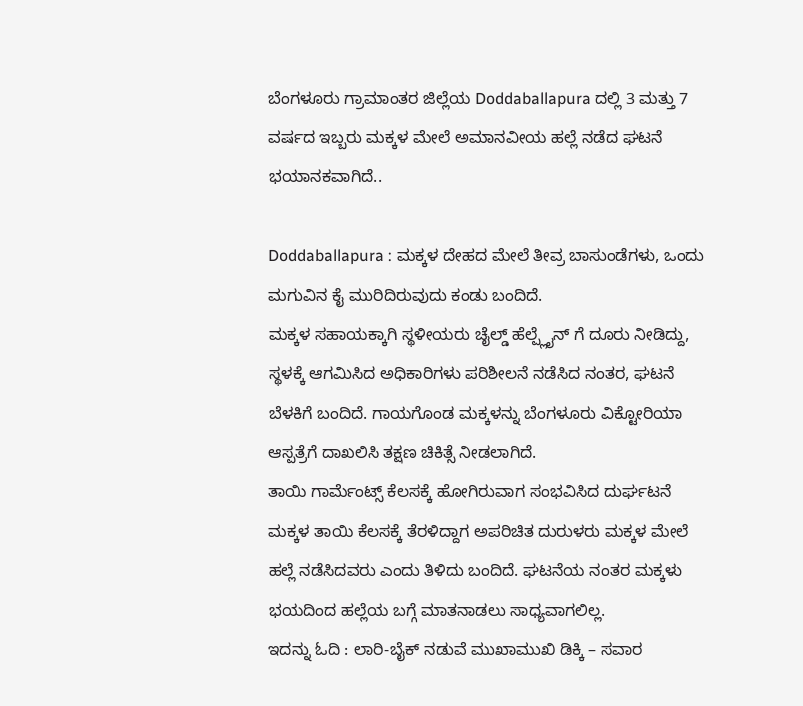ಬೆಂಗಳೂರು ಗ್ರಾಮಾಂತರ ಜಿಲ್ಲೆಯ Doddaballapura ದಲ್ಲಿ 3 ಮತ್ತು 7 ವರ್ಷದ ಇಬ್ಬರು ಮಕ್ಕಳ ಮೇಲೆ ಅಮಾನವೀಯ ಹಲ್ಲೆ ನಡೆದ ಘಟನೆ ಭಯಾನಕವಾಗಿದೆ..

Doddaballapura : ಮಕ್ಕಳ ದೇಹದ ಮೇಲೆ ತೀವ್ರ ಬಾಸುಂಡೆಗಳು, ಒಂದು ಮಗುವಿನ ಕೈ ಮುರಿದಿರುವುದು ಕಂಡು ಬಂದಿದೆ.
ಮಕ್ಕಳ ಸಹಾಯಕ್ಕಾಗಿ ಸ್ಥಳೀಯರು ಚೈಲ್ಡ್ ಹೆಲ್ಪ್ಲೈನ್ ಗೆ ದೂರು ನೀಡಿದ್ದು, ಸ್ಥಳಕ್ಕೆ ಆಗಮಿಸಿದ ಅಧಿಕಾರಿಗಳು ಪರಿಶೀಲನೆ ನಡೆಸಿದ ನಂತರ, ಘಟನೆ ಬೆಳಕಿಗೆ ಬಂದಿದೆ. ಗಾಯಗೊಂಡ ಮಕ್ಕಳನ್ನು ಬೆಂಗಳೂರು ವಿಕ್ಟೋರಿಯಾ ಆಸ್ಪತ್ರೆಗೆ ದಾಖಲಿಸಿ ತಕ್ಷಣ ಚಿಕಿತ್ಸೆ ನೀಡಲಾಗಿದೆ.
ತಾಯಿ ಗಾರ್ಮೆಂಟ್ಸ್ ಕೆಲಸಕ್ಕೆ ಹೋಗಿರುವಾಗ ಸಂಭವಿಸಿದ ದುರ್ಘಟನೆ
ಮಕ್ಕಳ ತಾಯಿ ಕೆಲಸಕ್ಕೆ ತೆರಳಿದ್ದಾಗ ಅಪರಿಚಿತ ದುರುಳರು ಮಕ್ಕಳ ಮೇಲೆ ಹಲ್ಲೆ ನಡೆಸಿದವರು ಎಂದು ತಿಳಿದು ಬಂದಿದೆ. ಘಟನೆಯ ನಂತರ ಮಕ್ಕಳು ಭಯದಿಂದ ಹಲ್ಲೆಯ ಬಗ್ಗೆ ಮಾತನಾಡಲು ಸಾಧ್ಯವಾಗಲಿಲ್ಲ.
ಇದನ್ನು ಓದಿ : ಲಾರಿ-ಬೈಕ್ ನಡುವೆ ಮುಖಾಮುಖಿ ಡಿಕ್ಕಿ – ಸವಾರ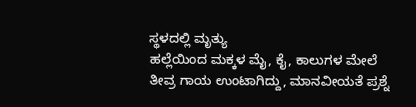ಸ್ಥಳದಲ್ಲಿ ಮೃತ್ಯು
ಹಲ್ಲೆಯಿಂದ ಮಕ್ಕಳ ಮೈ, ಕೈ, ಕಾಲುಗಳ ಮೇಲೆ ತೀವ್ರ ಗಾಯ ಉಂಟಾಗಿದ್ದು, ಮಾನವೀಯತೆ ಪ್ರಶ್ನೆ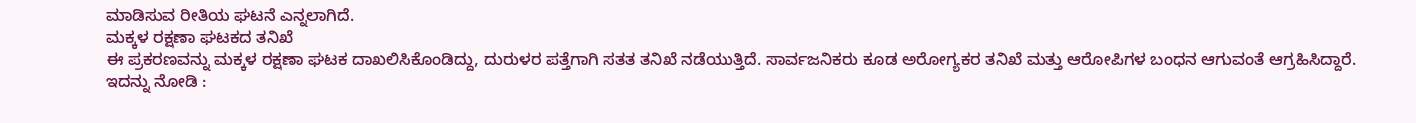ಮಾಡಿಸುವ ರೀತಿಯ ಘಟನೆ ಎನ್ನಲಾಗಿದೆ.
ಮಕ್ಕಳ ರಕ್ಷಣಾ ಘಟಕದ ತನಿಖೆ
ಈ ಪ್ರಕರಣವನ್ನು ಮಕ್ಕಳ ರಕ್ಷಣಾ ಘಟಕ ದಾಖಲಿಸಿಕೊಂಡಿದ್ದು, ದುರುಳರ ಪತ್ತೆಗಾಗಿ ಸತತ ತನಿಖೆ ನಡೆಯುತ್ತಿದೆ. ಸಾರ್ವಜನಿಕರು ಕೂಡ ಅರೋಗ್ಯಕರ ತನಿಖೆ ಮತ್ತು ಆರೋಪಿಗಳ ಬಂಧನ ಆಗುವಂತೆ ಆಗ್ರಹಿಸಿದ್ದಾರೆ.
ಇದನ್ನು ನೋಡಿ :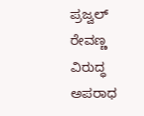ಪ್ರಜ್ವಲ್ ರೇವಣ್ಣ ವಿರುದ್ಧ ಅಪರಾಧ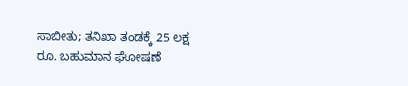ಸಾಬೀತು; ತನಿಖಾ ತಂಡಕ್ಕೆ 25 ಲಕ್ಷ ರೂ. ಬಹುಮಾನ ಘೋಷಣೆ